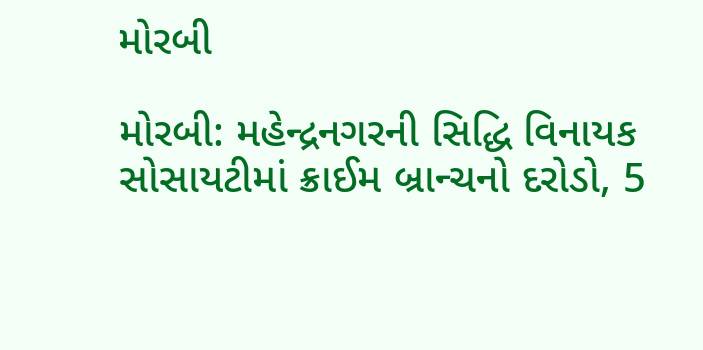મોરબી

મોરબી: મહેન્દ્રનગરની સિદ્ધિ વિનાયક સોસાયટીમાં ક્રાઈમ બ્રાન્ચનો દરોડો, 5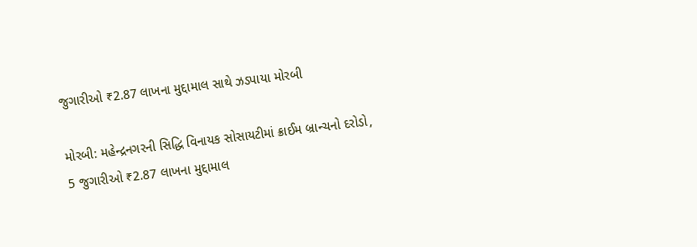જુગારીઓ ₹2.87 લાખના મુદ્દામાલ સાથે ઝડપાયા મોરબી

મોરબી: મહેન્દ્રનગરની સિદ્ધિ વિનાયક સોસાયટીમાં ક્રાઈમ બ્રાન્ચનો દરોડો, 5 જુગારીઓ ₹2.87 લાખના મુદ્દામાલ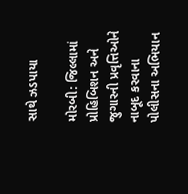સાથે ઝડપાયા

મોરબી: જિલ્લામાં પ્રોહિબિશન અને જુગારની પ્રવૃત્તિઓને નાબૂદ કરવાના પોલીસના અભિયાન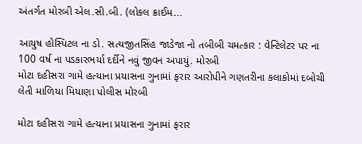અંતર્ગત મોરબી એલ.સી.બી. (લોકલ ક્રાઈમ...

આયુષ હોસ્પિટલ ના ડો. સત્યજીતસિંહ જાડેજા નો તબીબી ચમત્કાર : વેન્ટિલેટર પર ના 100 વર્ષ ના પડકારભર્યા દર્દીને નવું જીવન અપાયું. મોરબી
મોટા દહીસરા ગામે હત્યાના પ્રયાસના ગુનામાં ફરાર આરોપીને ગણતરીના કલાકોમાં દબોચી લેતી માળિયા મિયાણા પોલીસ મોરબી

મોટા દહીસરા ગામે હત્યાના પ્રયાસના ગુનામાં ફરાર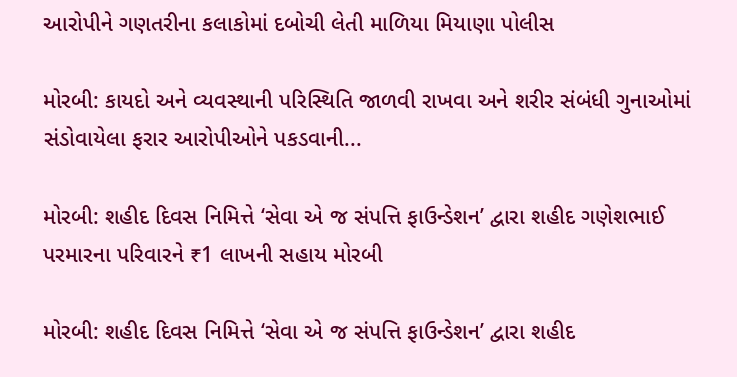આરોપીને ગણતરીના કલાકોમાં દબોચી લેતી માળિયા મિયાણા પોલીસ

મોરબી: કાયદો અને વ્યવસ્થાની પરિસ્થિતિ જાળવી રાખવા અને શરીર સંબંધી ગુનાઓમાં સંડોવાયેલા ફરાર આરોપીઓને પકડવાની...

મોરબી: શહીદ દિવસ નિમિત્તે ‘સેવા એ જ સંપત્તિ ફાઉન્ડેશન’ દ્વારા શહીદ ગણેશભાઈ પરમારના પરિવારને ₹1 લાખની સહાય મોરબી

મોરબી: શહીદ દિવસ નિમિત્તે ‘સેવા એ જ સંપત્તિ ફાઉન્ડેશન’ દ્વારા શહીદ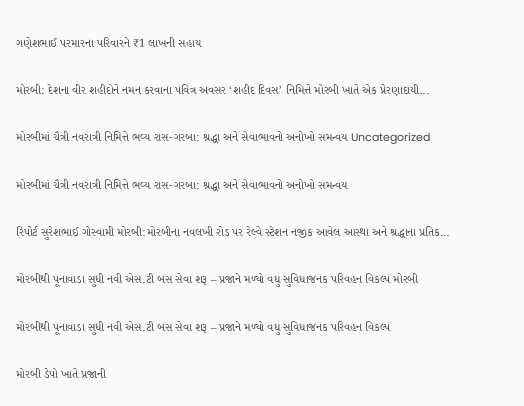ગણેશભાઈ પરમારના પરિવારને ₹1 લાખની સહાય

મોરબી: દેશના વીર શહીદોને નમન કરવાના પવિત્ર અવસર ‘શહીદ દિવસ’ નિમિત્તે મોરબી ખાતે એક પ્રેરણાદાયી...

મોરબીમાં ચૈત્રી નવરાત્રી નિમિત્તે ભવ્ય રાસ-ગરબા: શ્રદ્ધા અને સેવાભાવનો અનોખો સમન્વય Uncategorized

મોરબીમાં ચૈત્રી નવરાત્રી નિમિત્તે ભવ્ય રાસ-ગરબા: શ્રદ્ધા અને સેવાભાવનો અનોખો સમન્વય

રિપોર્ટ સુરેશભાઈ ગોસ્વામી મોરબી:મોરબીના નવલખી રોડ પર રેલ્વે સ્ટેશન નજીક આવેલ આસ્થા અને શ્રદ્ધાના પ્રતિક...

મોરબીથી પૂનાવાડા સુધી નવી એસ.ટી બસ સેવા શરૂ – પ્રજાને મળ્યો વધુ સુવિધાજનક પરિવહન વિકલ્પ મોરબી

મોરબીથી પૂનાવાડા સુધી નવી એસ.ટી બસ સેવા શરૂ – પ્રજાને મળ્યો વધુ સુવિધાજનક પરિવહન વિકલ્પ

મોરબી ડેપો ખાતે પ્રજાની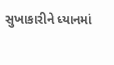સુખાકારીને ધ્યાનમાં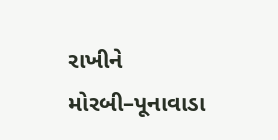રાખીને મોરબી–પૂનાવાડા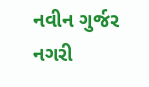નવીન ગુર્જર નગરી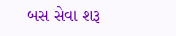બસ સેવા શરૂ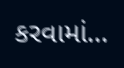કરવામાં...